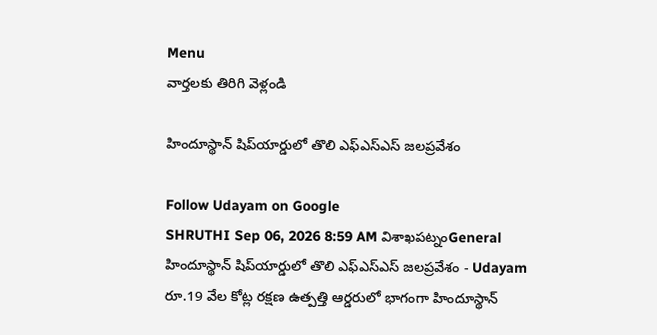Menu
వార్తలకు తిరిగి వెళ్లండి

హిందూస్థాన్‌ షిప్‌యార్డులో తొలి ఎఫ్‌ఎస్‌ఎస్‌ జలప్రవేశం

Follow Udayam on Google
SHRUTHI Sep 06, 2026 8:59 AM విశాఖపట్నంGeneral
హిందూస్థాన్‌ షిప్‌యార్డులో తొలి ఎఫ్‌ఎస్‌ఎస్‌ జలప్రవేశం - Udayam
రూ.19 వేల కోట్ల రక్షణ ఉత్పత్తి ఆర్డరులో భాగంగా హిందూస్థాన్‌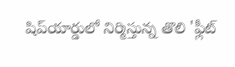షిప్‌యార్డులో నిర్మిస్తున్న తొలి 'ఫ్లీట్‌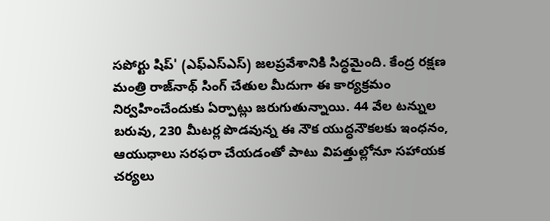సపోర్టు షిప్‌' (ఎఫ్‌ఎస్‌ఎస్‌) జలప్రవేశానికి సిద్ధమైంది. కేంద్ర రక్షణ మంత్రి రాజ్‌నాథ్‌ సింగ్‌ చేతుల మీదుగా ఈ కార్యక్రమం నిర్వహించేందుకు ఏర్పాట్లు జరుగుతున్నాయి. 44 వేల టన్నుల బరువు, 230 మీటర్ల పొడవున్న ఈ నౌక యుద్ధనౌకలకు ఇంధనం, ఆయుధాలు సరఫరా చేయడంతో పాటు విపత్తుల్లోనూ సహాయక చర్యలు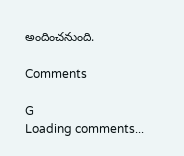అందించనుంది.

Comments

G
Loading comments...